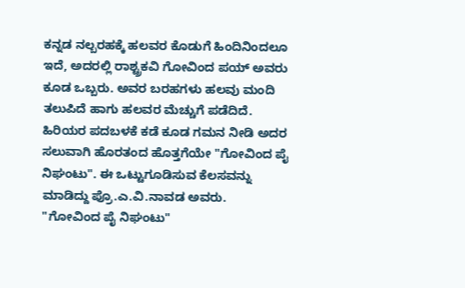ಕನ್ನಡ ನಲ್ಬರಹಕ್ಕೆ ಹಲವರ ಕೊಡುಗೆ ಹಿಂದಿನಿಂದಲೂ ಇದೆ, ಅದರಲ್ಲಿ ರಾಶ್ಟ್ರಕವಿ ಗೋವಿಂದ ಪಯ್ ಅವರು ಕೂಡ ಒಬ್ಬರು. ಅವರ ಬರಹಗಳು ಹಲವು ಮಂದಿ ತಲುಪಿದೆ ಹಾಗು ಹಲವರ ಮೆಚ್ಚುಗೆ ಪಡೆದಿದೆ. ಹಿರಿಯರ ಪದಬಳಕೆ ಕಡೆ ಕೂಡ ಗಮನ ನೀಡಿ ಅದರ ಸಲುವಾಗಿ ಹೊರತಂದ ಹೊತ್ತಗೆಯೇ "ಗೋವಿಂದ ಪೈ ನಿಘಂಟು". ಈ ಒಟ್ಟುಗೂಡಿಸುವ ಕೆಲಸವನ್ನು ಮಾಡಿದ್ದು ಪ್ರೊ.ಎ.ವಿ.ನಾವಡ ಅವರು.
"ಗೋವಿಂದ ಪೈ ನಿಘಂಟು"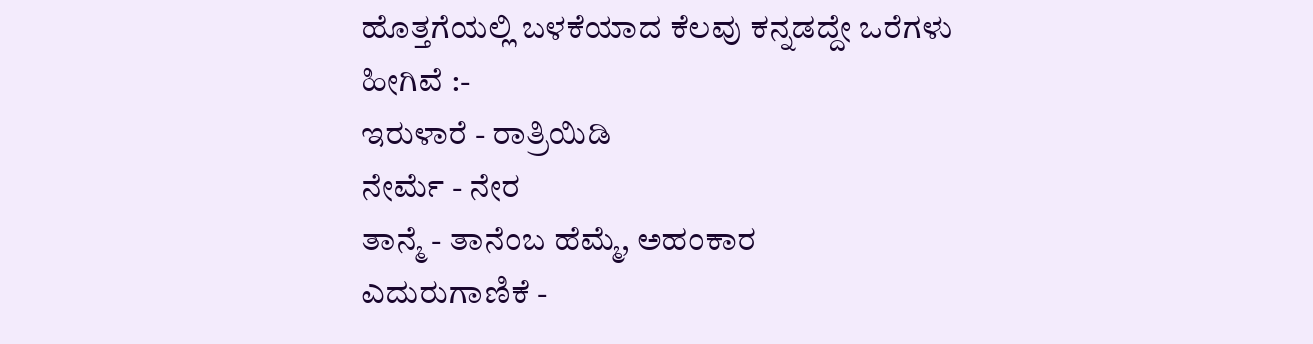ಹೊತ್ತಗೆಯಲ್ಲಿ ಬಳಕೆಯಾದ ಕೆಲವು ಕನ್ನಡದ್ದೇ ಒರೆಗಳು ಹೀಗಿವೆ :-
ಇರುಳಾರೆ - ರಾತ್ರಿಯಿಡಿ
ನೇರ್ಮೆ - ನೇರ
ತಾನ್ಮೆ - ತಾನೆಂಬ ಹೆಮ್ಮೆ, ಅಹಂಕಾರ
ಎದುರುಗಾಣಿಕೆ -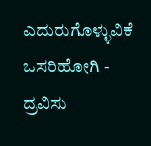ಎದುರುಗೊಳ್ಳುವಿಕೆ
ಒಸರಿಹೋಗಿ - ದ್ರವಿಸು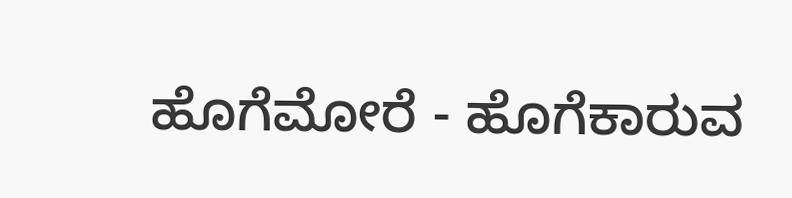ಹೊಗೆಮೋರೆ - ಹೊಗೆಕಾರುವ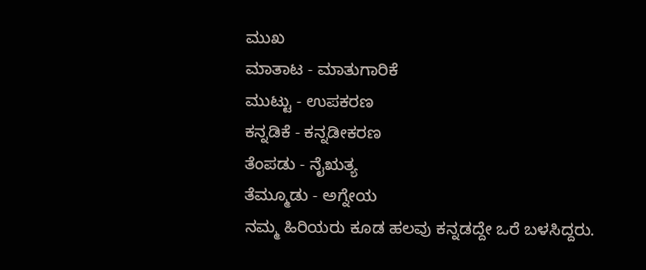ಮುಖ
ಮಾತಾಟ - ಮಾತುಗಾರಿಕೆ
ಮುಟ್ಟು - ಉಪಕರಣ
ಕನ್ನಡಿಕೆ - ಕನ್ನಡೀಕರಣ
ತೆಂಪಡು - ನೈಋತ್ಯ
ತೆಮ್ಮೂಡು - ಅಗ್ನೇಯ
ನಮ್ಮ ಹಿರಿಯರು ಕೂಡ ಹಲವು ಕನ್ನಡದ್ದೇ ಒರೆ ಬಳಸಿದ್ದರು.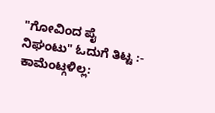"ಗೋವಿಂದ ಪೈ ನಿಘಂಟು" ಓದುಗೆ ತಿಟ್ಟ :-
ಕಾಮೆಂಟ್ಗಳಿಲ್ಲ: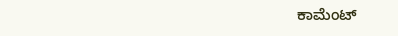ಕಾಮೆಂಟ್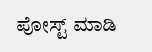ಪೋಸ್ಟ್ ಮಾಡಿ